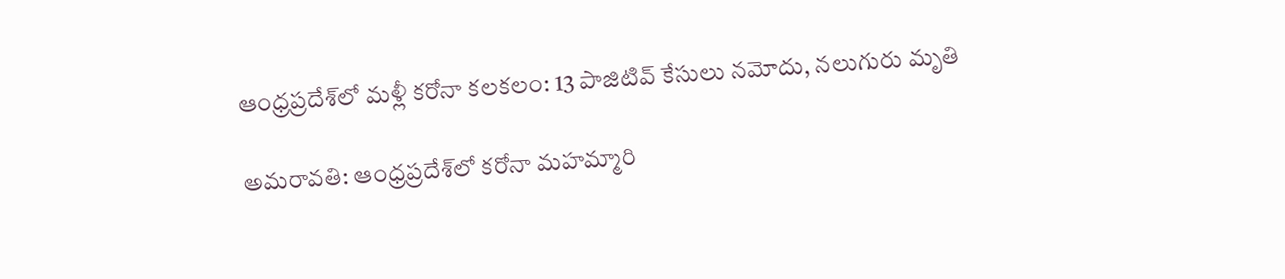ఆంధ్రప్రదేశ్‌లో మళ్లీ కరోనా కలకలం: 13 పాజిటివ్ కేసులు నమోదు, నలుగురు మృతి

అమరావతి: ఆంధ్రప్రదేశ్‌లో కరోనా మహమ్మారి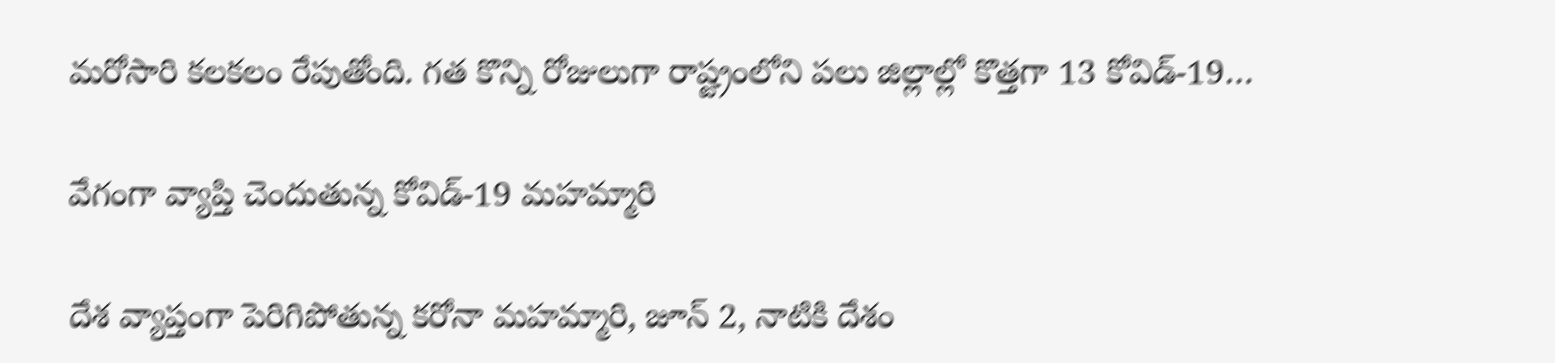మరోసారి కలకలం రేపుతోంది. గత కొన్ని రోజులుగా రాష్ట్రంలోని పలు జిల్లాల్లో కొత్తగా 13 కోవిడ్-19…

వేగంగా వ్యాప్తి చెందుతున్న కోవిడ్-19 మహమ్మారి

దేశ వ్యాప్తంగా పెరిగిపోతున్న కరోనా మహమ్మారి, జూన్ 2, నాటికి దేశం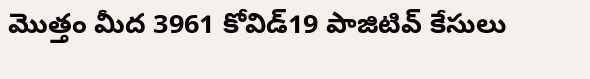మొత్తం మీద 3961 కోవిడ్19 పాజిటివ్ కేసులు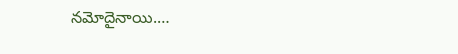నమోదైనాయి.…